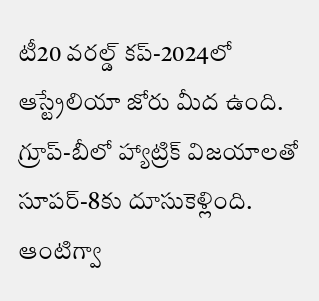టీ20 వరల్డ్ కప్-2024లో ఆస్ట్రేలియా జోరు మీద ఉంది. గ్రూప్-బీలో హ్యాట్రిక్ విజయాలతో సూపర్-8కు దూసుకెళ్లింది. ఆంటిగ్వా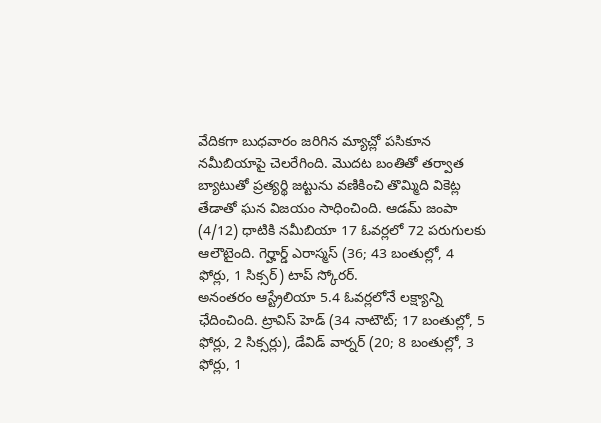వేదికగా బుధవారం జరిగిన మ్యాచ్లో పసికూన నమీబియాపై చెలరేగింది. మొదట బంతితో తర్వాత బ్యాటుతో ప్రత్యర్థి జట్టును వణికించి తొమ్మిది వికెట్ల తేడాతో ఘన విజయం సాధించింది. ఆడమ్ జంపా (4/12) ధాటికి నమీబియా 17 ఓవర్లలో 72 పరుగులకు ఆలౌటైంది. గెర్హార్డ్ ఎరాస్మస్ (36; 43 బంతుల్లో, 4 ఫోర్లు, 1 సిక్సర్) టాప్ స్కోరర్.
అనంతరం ఆస్ట్రేలియా 5.4 ఓవర్లలోనే లక్ష్యాన్ని ఛేదించింది. ట్రావిస్ హెడ్ (34 నాటౌట్; 17 బంతుల్లో, 5 ఫోర్లు, 2 సిక్సర్లు), డేవిడ్ వార్నర్ (20; 8 బంతుల్లో, 3 ఫోర్లు, 1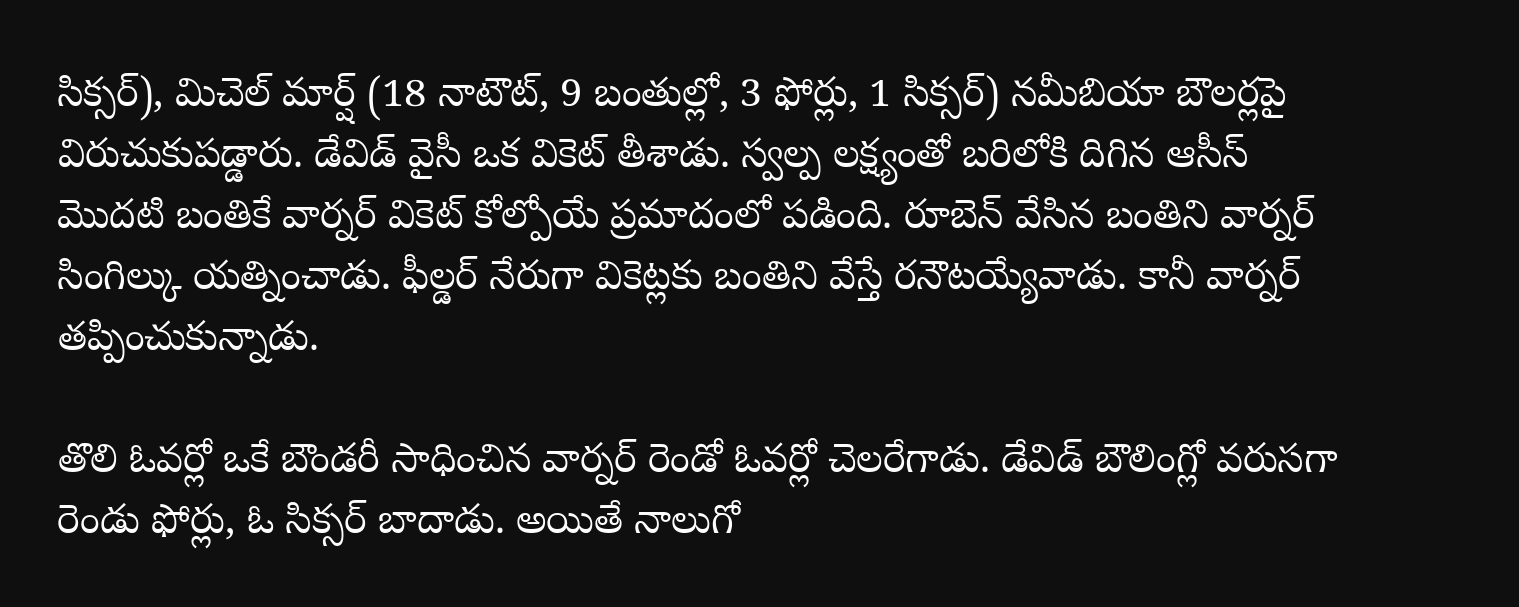సిక్సర్), మిచెల్ మార్ష్ (18 నాటౌట్, 9 బంతుల్లో, 3 ఫోర్లు, 1 సిక్సర్) నమీబియా బౌలర్లపై విరుచుకుపడ్డారు. డేవిడ్ వైసీ ఒక వికెట్ తీశాడు. స్వల్ప లక్ష్యంతో బరిలోకి దిగిన ఆసీస్ మొదటి బంతికే వార్నర్ వికెట్ కోల్పోయే ప్రమాదంలో పడింది. రూబెన్ వేసిన బంతిని వార్నర్ సింగిల్కు యత్నించాడు. ఫీల్డర్ నేరుగా వికెట్లకు బంతిని వేస్తే రనౌటయ్యేవాడు. కానీ వార్నర్ తప్పించుకున్నాడు.

తొలి ఓవర్లో ఒకే బౌండరీ సాధించిన వార్నర్ రెండో ఓవర్లో చెలరేగాడు. డేవిడ్ బౌలింగ్లో వరుసగా రెండు ఫోర్లు, ఓ సిక్సర్ బాదాడు. అయితే నాలుగో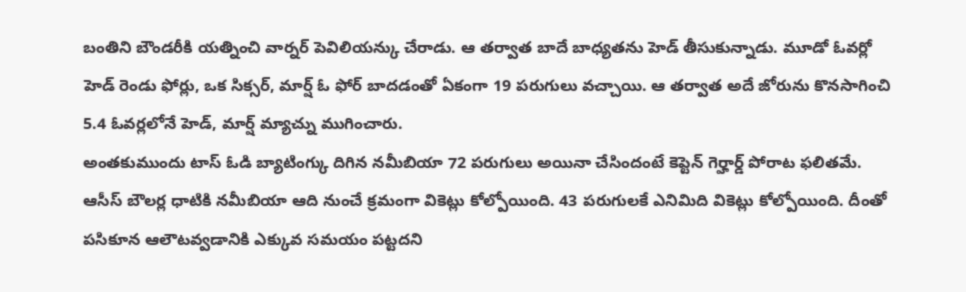బంతిని బౌండరీకి యత్నించి వార్నర్ పెవిలియన్కు చేరాడు. ఆ తర్వాత బాదే బాధ్యతను హెడ్ తీసుకున్నాడు. మూడో ఓవర్లో హెడ్ రెండు ఫోర్లు, ఒక సిక్సర్, మార్ష్ ఓ ఫోర్ బాదడంతో ఏకంగా 19 పరుగులు వచ్చాయి. ఆ తర్వాత అదే జోరును కొనసాగించి 5.4 ఓవర్లలోనే హెడ్, మార్ష్ మ్యాచ్ను ముగించారు.
అంతకుముందు టాస్ ఓడి బ్యాటింగ్కు దిగిన నమీబియా 72 పరుగులు అయినా చేసిందంటే కెప్టెన్ గెర్హార్డ్ పోరాట ఫలితమే. ఆసీస్ బౌలర్ల ధాటికి నమీబియా ఆది నుంచే క్రమంగా వికెట్లు కోల్పోయింది. 43 పరుగులకే ఎనిమిది వికెట్లు కోల్పోయింది. దీంతో పసికూన ఆలౌటవ్వడానికి ఎక్కువ సమయం పట్టదని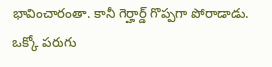భావించారంతా. కానీ గెర్హార్డ్ గొప్పగా పోరాడాడు. ఒక్కో పరుగు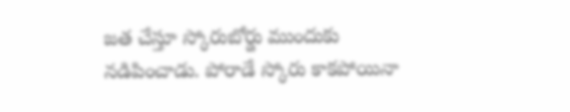జత చేస్తూ స్కోరుబోర్డు ముందుకు నడిపించాడు. పోరాడే స్కోరు కాకపోయినా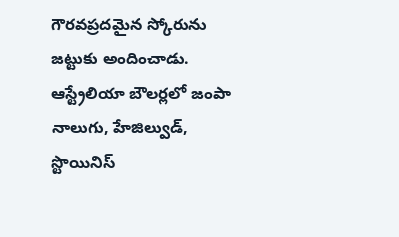గౌరవప్రదమైన స్కోరును జట్టుకు అందించాడు. ఆస్ట్రేలియా బౌలర్లలో జంపా నాలుగు, హేజిల్వుడ్, స్టొయినిస్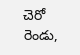చెరో రెండు,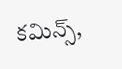కమిన్స్,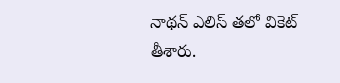నాథన్ ఎలిస్ తలో వికెట్ తీశారు.